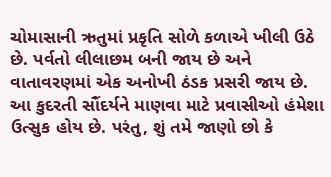ચોમાસાની ઋતુમાં પ્રકૃતિ સોળે કળાએ ખીલી ઉઠે છે. પર્વતો લીલાછમ બની જાય છે અને વાતાવરણમાં એક અનોખી ઠંડક પ્રસરી જાય છે. આ કુદરતી સૌંદર્યને માણવા માટે પ્રવાસીઓ હંમેશા ઉત્સુક હોય છે. પરંતુ, શું તમે જાણો છો કે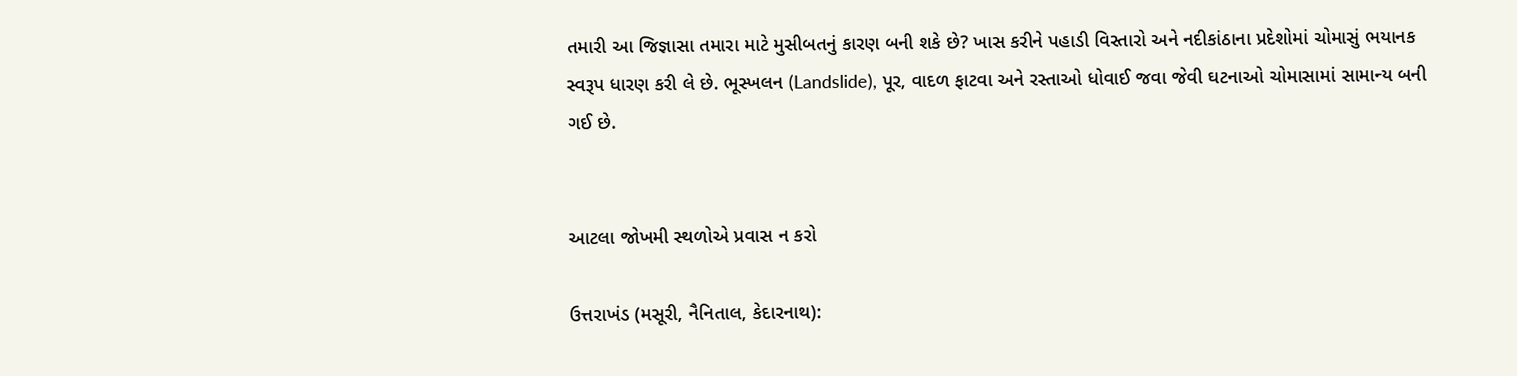તમારી આ જિજ્ઞાસા તમારા માટે મુસીબતનું કારણ બની શકે છે? ખાસ કરીને પહાડી વિસ્તારો અને નદીકાંઠાના પ્રદેશોમાં ચોમાસું ભયાનક સ્વરૂપ ધારણ કરી લે છે. ભૂસ્ખલન (Landslide), પૂર, વાદળ ફાટવા અને રસ્તાઓ ધોવાઈ જવા જેવી ઘટનાઓ ચોમાસામાં સામાન્ય બની ગઈ છે.


આટલા જોખમી સ્થળોએ પ્રવાસ ન કરો

ઉત્તરાખંડ (મસૂરી, નૈનિતાલ, કેદારનાથ):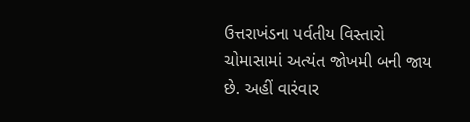ઉત્તરાખંડના પર્વતીય વિસ્તારો ચોમાસામાં અત્યંત જોખમી બની જાય છે. અહીં વારંવાર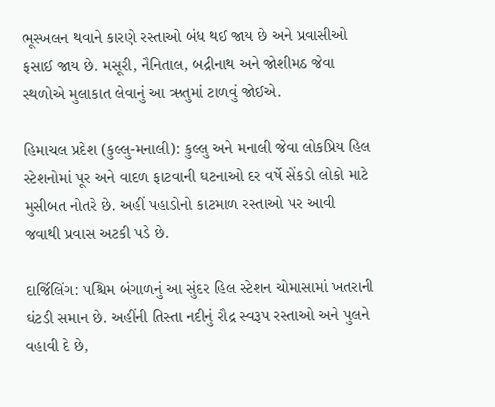ભૂસ્ખલન થવાને કારણે રસ્તાઓ બંધ થઈ જાય છે અને પ્રવાસીઓ ફસાઈ જાય છે. મસૂરી, નૈનિતાલ, બદ્રીનાથ અને જોશીમઠ જેવા સ્થળોએ મુલાકાત લેવાનું આ ઋતુમાં ટાળવું જોઈએ.

હિમાચલ પ્રદેશ (કુલ્લુ-મનાલી): કુલ્લુ અને મનાલી જેવા લોકપ્રિય હિલ સ્ટેશનોમાં પૂર અને વાદળ ફાટવાની ઘટનાઓ દર વર્ષે સેંકડો લોકો માટે મુસીબત નોતરે છે. અહીં પહાડોનો કાટમાળ રસ્તાઓ પર આવી જવાથી પ્રવાસ અટકી પડે છે.

દાર્જિલિંગ: પશ્ચિમ બંગાળનું આ સુંદર હિલ સ્ટેશન ચોમાસામાં ખતરાની ઘંટડી સમાન છે. અહીંની તિસ્તા નદીનું રૌદ્ર સ્વરૂપ રસ્તાઓ અને પુલને વહાવી દે છે,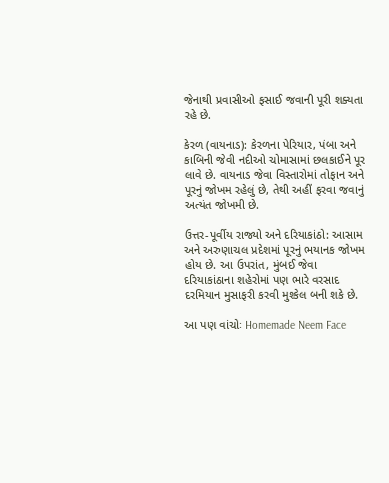જેનાથી પ્રવાસીઓ ફસાઈ જવાની પૂરી શક્યતા રહે છે.

કેરળ (વાયનાડ): કેરળના પેરિયાર, પંબા અને કાબિની જેવી નદીઓ ચોમાસામાં છલકાઈને પૂર લાવે છે. વાયનાડ જેવા વિસ્તારોમાં તોફાન અને પૂરનું જોખમ રહેલું છે, તેથી અહીં ફરવા જવાનું અત્યંત જોખમી છે.

ઉત્તર-પૂર્વીય રાજ્યો અને દરિયાકાંઠો: આસામ અને અરુણાચલ પ્રદેશમાં પૂરનું ભયાનક જોખમ હોય છે. આ ઉપરાંત, મુંબઈ જેવા દરિયાકાંઠાના શહેરોમાં પણ ભારે વરસાદ દરમિયાન મુસાફરી કરવી મુશ્કેલ બની શકે છે.

આ પણ વાંચોઃ Homemade Neem Face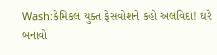Wash:કેમિકલ યુક્ત ફેસવોશને કહો અલવિદા! ઘરે બનાવો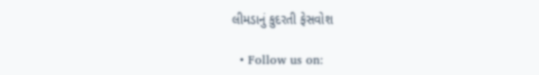લીમડાનું કુદરતી ફેસવોશ

  • Follow us on: